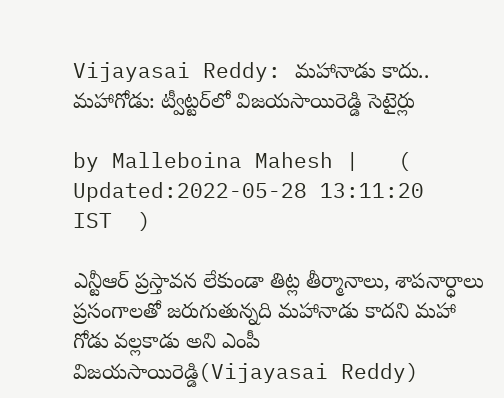Vijayasai Reddy: మహానాడు కాదు.. మహాగోడు: ట్వీట్టర్‌‌లో విజయసాయిరెడ్డి సెటైర్లు

by Malleboina Mahesh |   (  Updated:2022-05-28 13:11:20  IST  )

ఎన్టీఆర్ ప్రస్తావన లేకుండా తిట్ల తీర్మానాలు, శాపనార్ధాలు ప్రసంగాలతో జరుగుతున్నది మహానాడు కాదని మహా గోడు వల్లకాడు అని ఎంపీ విజయసాయిరెడ్డి(Vijayasai Reddy)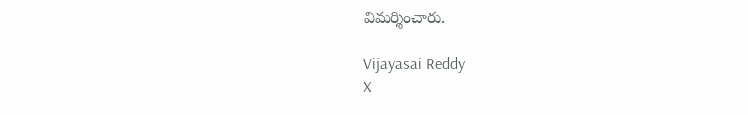విమర్శించారు.

Vijayasai Reddy
X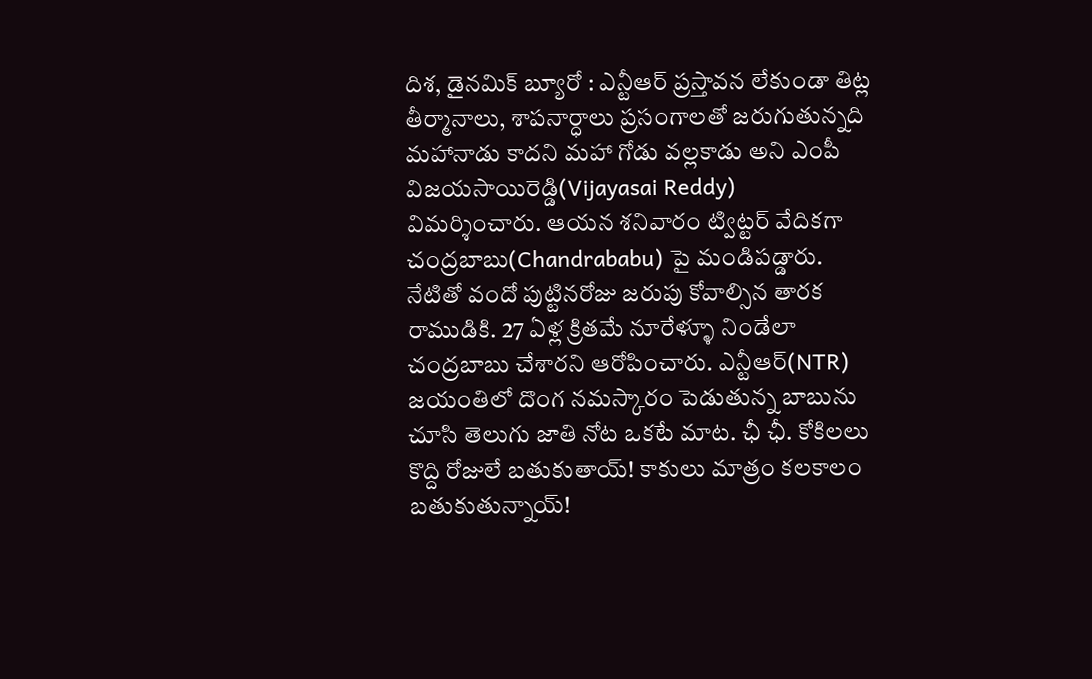దిశ, డైనమిక్ బ్యూరో : ఎన్టీఆర్ ప్రస్తావన లేకుండా తిట్ల తీర్మానాలు, శాపనార్ధాలు ప్రసంగాలతో జరుగుతున్నది మహానాడు కాదని మహా గోడు వల్లకాడు అని ఎంపీ విజయసాయిరెడ్డి(Vijayasai Reddy) విమర్శించారు. ఆయన శనివారం ట్విట్టర్ వేదికగా చంద్రబాబు(Chandrababu) పై మండిపడ్డారు. నేటితో వందో పుట్టినరోజు జరుపు కోవాల్సిన తారక రాముడికి. 27 ఏళ్ల క్రితమే నూరేళ్ళూ నిండేలా చంద్రబాబు చేశారని ఆరోపించారు. ఎన్టీఆర్‌(NTR) జయంతిలో దొంగ నమస్కారం పెడుతున్న బాబును చూసి తెలుగు జాతి నోట ఒకటే మాట. ఛీ ఛీ. కోకిలలు కొద్ది రోజులే బతుకుతాయ్‌! కాకులు మాత్రం కలకాలం బతుకుతున్నాయ్‌!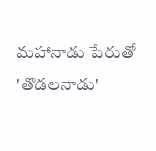మహానాడు పేరుతో 'తొడలనాడు'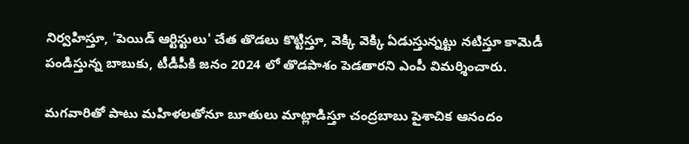నిర్వహిస్తూ, 'పెయిడ్ ఆర్టిస్టులు' చేత తొడలు కొట్టిస్తూ, వెక్కి వెక్కి ఏడుస్తున్నట్టు నటిస్తూ కామెడీ పండిస్తున్న బాబుకు, టీడీపీకి జనం 2024 లో తొడపాశం పెడతారని ఎంపీ విమర్శించారు.

మగవారితో పాటు మహిళలతోనూ బూతులు మాట్లాడిస్తూ చంద్రబాబు పైశాచిక ఆనందం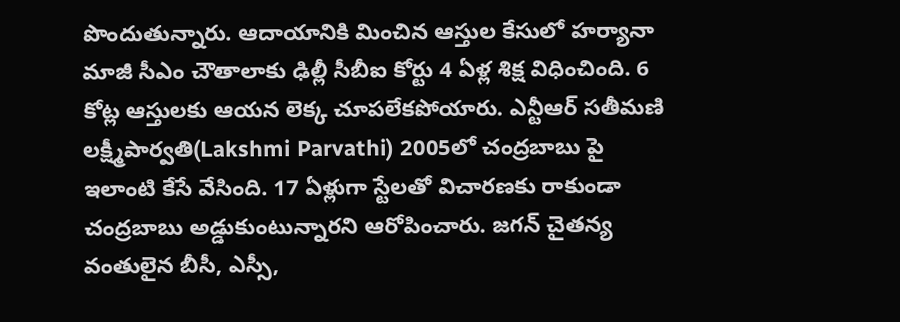పొందుతున్నారు. ఆదాయానికి మించిన ఆస్తుల కేసులో హర్యానా మాజీ సీఎం చౌతాలాకు ఢిల్లీ సీబీఐ కోర్టు 4 ఏళ్ల శిక్ష విధించింది. 6 కోట్ల ఆస్తులకు ఆయన లెక్క చూపలేకపోయారు. ఎన్టీఆర్ సతీమణి లక్ష్మీపార్వతి(Lakshmi Parvathi) 2005లో చంద్రబాబు పై ఇలాంటి కేసే వేసింది. 17 ఏళ్లుగా స్టేలతో విచారణకు రాకుండా చంద్రబాబు అడ్డుకుంటున్నారని ఆరోపించారు. జగన్ చైతన్య వంతులైన బీసీ, ఎస్సీ,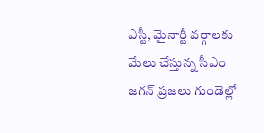ఎస్టీ, మైనార్టీ వర్గాలకు మేలు చేస్తున్న సీఎం జగన్ ప్రజలు గుండెల్లో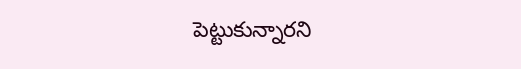పెట్టుకున్నారని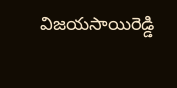విజయసాయిరెడ్డి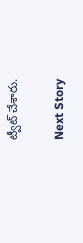ట్వీట్ చేశారు.

Next Story